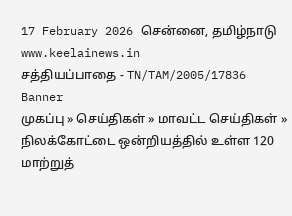17 February 2026 சென்னை, தமிழ்நாடு
www.keelainews.in
சத்தியப்பாதை - TN/TAM/2005/17836
Banner
முகப்பு » செய்திகள் » மாவட்ட செய்திகள் » நிலக்கோட்டை ஒன்றியத்தில் உள்ள 120 மாற்றுத்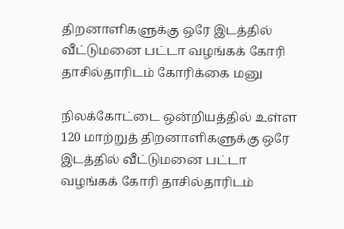திறனாளிகளுக்கு ஒரே இடத்தில் வீட்டுமனை பட்டா வழங்கக் கோரி தாசில்தாரிடம் கோரிக்கை மனு

நிலக்கோட்டை ஒன்றியத்தில் உள்ள 120 மாற்றுத் திறனாளிகளுக்கு ஒரே இடத்தில் வீட்டுமனை பட்டா வழங்கக் கோரி தாசில்தாரிடம்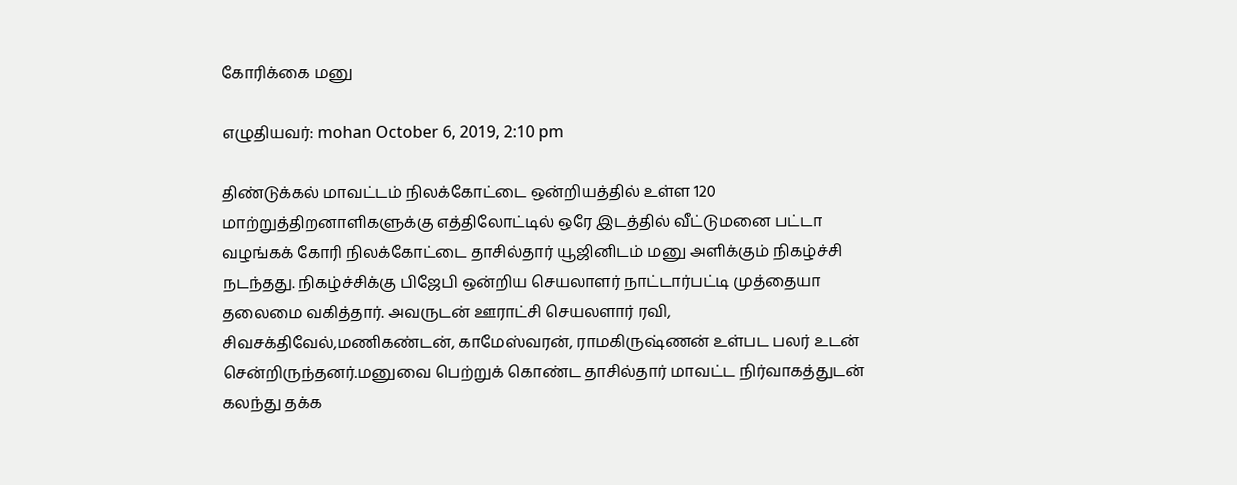கோரிக்கை மனு

எழுதியவர்: mohan October 6, 2019, 2:10 pm

திண்டுக்கல் மாவட்டம் நிலக்கோட்டை ஒன்றியத்தில் உள்ள 120 மாற்றுத்திறனாளிகளுக்கு எத்திலோட்டில் ஒரே இடத்தில் வீட்டுமனை பட்டா  வழங்கக் கோரி நிலக்கோட்டை தாசில்தார் யூஜினிடம் மனு அளிக்கும் நிகழ்ச்சி நடந்தது. நிகழ்ச்சிக்கு பிஜேபி ஒன்றிய செயலாளர் நாட்டார்பட்டி முத்தையா தலைமை வகித்தார். அவருடன் ஊராட்சி செயலளார் ரவி, சிவசக்திவேல்,மணிகண்டன், காமேஸ்வரன், ராமகிருஷ்ணன் உள்பட பலர் உடன் சென்றிருந்தனர்.மனுவை பெற்றுக் கொண்ட தாசில்தார் மாவட்ட நிர்வாகத்துடன் கலந்து தக்க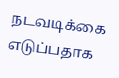நடவடிக்கை எடுப்பதாக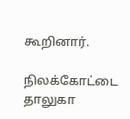கூறினார்.

நிலக்கோட்டை தாலுகா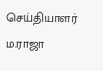செய்தியாளர் ம.ராஜா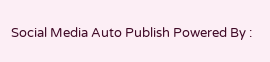Social Media Auto Publish Powered By :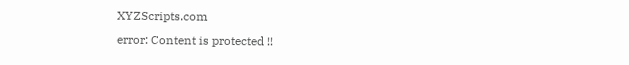XYZScripts.com
error: Content is protected !!